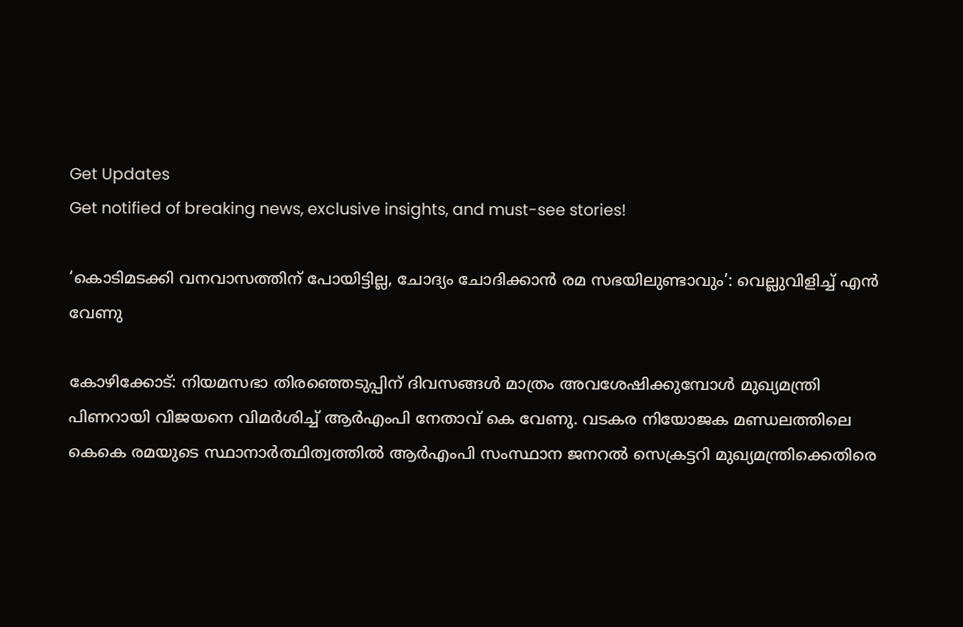Get Updates
Get notified of breaking news, exclusive insights, and must-see stories!

‘കൊടിമടക്കി വനവാസത്തിന് പോയിട്ടില്ല, ചോദ്യം ചോദിക്കാന്‍ രമ സഭയിലുണ്ടാവും’: വെല്ലുവിളിച്ച് എൻ വേണു

കോഴിക്കോട്: നിയമസഭാ തിരഞ്ഞെടുപ്പിന് ദിവസങ്ങള്‍ മാത്രം അവശേഷിക്കുമ്പോള്‍ മുഖ്യമന്ത്രി പിണറായി വിജയനെ വിമർശിച്ച് ആർഎംപി നേതാവ് കെ വേണു. വടകര നിയോജക മണ്ഡലത്തിലെ കെകെ രമയുടെ സ്ഥാനാര്‍ത്ഥിത്വത്തില്‍ ആര്‍എംപി സംസ്ഥാന ജനറല്‍ സെക്രട്ടറി മുഖ്യമന്ത്രിക്കെതിരെ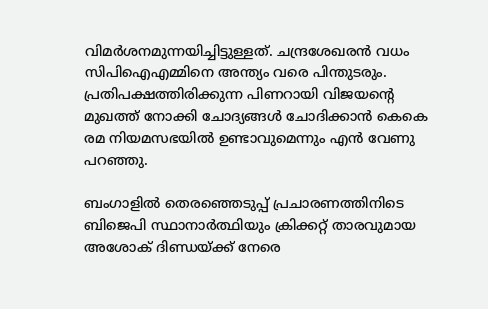വിമർശനമുന്നയിച്ചിട്ടുള്ളത്. ചന്ദ്രശേഖരന്‍ വധം സിപിഐഎമ്മിനെ അന്ത്യം വരെ പിന്തുടരും. പ്രതിപക്ഷത്തിരിക്കുന്ന പിണറായി വിജയന്റെ മുഖത്ത് നോക്കി ചോദ്യങ്ങള്‍ ചോദിക്കാന്‍ കെകെ രമ നിയമസഭയില്‍ ഉണ്ടാവുമെന്നും എന്‍ വേണു പറഞ്ഞു.

ബംഗാളില്‍ തെരഞ്ഞെടുപ്പ് പ്രചാരണത്തിനിടെ ബിജെപി സ്ഥാനാര്‍ത്ഥിയും ക്രിക്കറ്റ് താരവുമായ അശോക് ദിണ്ഡയ്ക്ക് നേരെ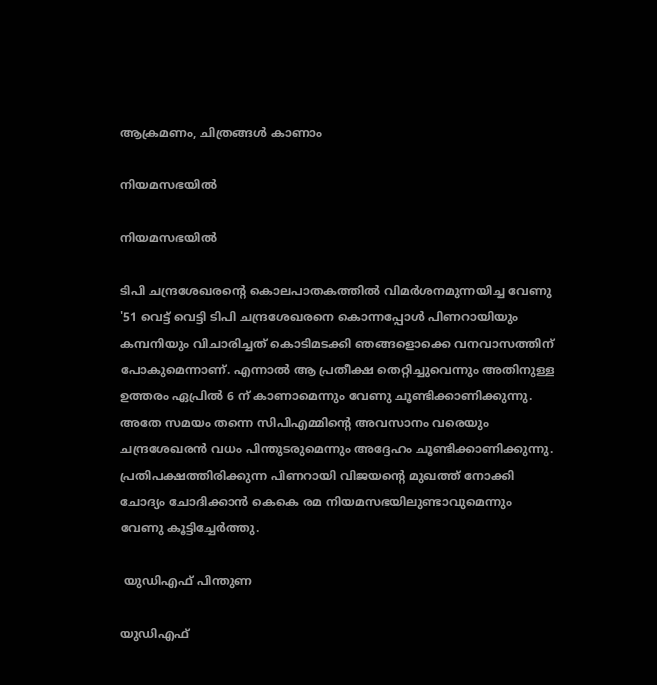ആക്രമണം, ചിത്രങ്ങള്‍ കാണാം

നിയമസഭയിൽ

നിയമസഭയിൽ

ടിപി ചന്ദ്രശേഖരന്റെ കൊലപാതകത്തിൽ വിമർശനമുന്നയിച്ച വേണു '51 വെട്ട് വെട്ടി ടിപി ചന്ദ്രശേഖരനെ കൊന്നപ്പോള്‍ പിണറായിയും കമ്പനിയും വിചാരിച്ചത് കൊടിമടക്കി ഞങ്ങളൊക്കെ വനവാസത്തിന് പോകുമെന്നാണ്. എന്നാൽ ആ പ്രതീക്ഷ തെറ്റിച്ചുവെന്നും അതിനുള്ള ഉത്തരം ഏപ്രില്‍ 6 ന് കാണാമെന്നും വേണു ചൂണ്ടിക്കാണിക്കുന്നു. അതേ സമയം തന്നെ സിപിഎമ്മിന്റെ അവസാനം വരെയും ചന്ദ്രശേഖരന്‍ വധം പിന്തുടരുമെന്നും അദ്ദേഹം ചൂണ്ടിക്കാണിക്കുന്നു. പ്രതിപക്ഷത്തിരിക്കുന്ന പിണറായി വിജയന്റെ മുഖത്ത് നോക്കി ചോദ്യം ചോദിക്കാന്‍ കെകെ രമ നിയമസഭയിലുണ്ടാവുമെന്നും വേണു കൂട്ടിച്ചേർത്തു.

 യുഡിഎഫ് പിന്തുണ

യുഡിഎഫ്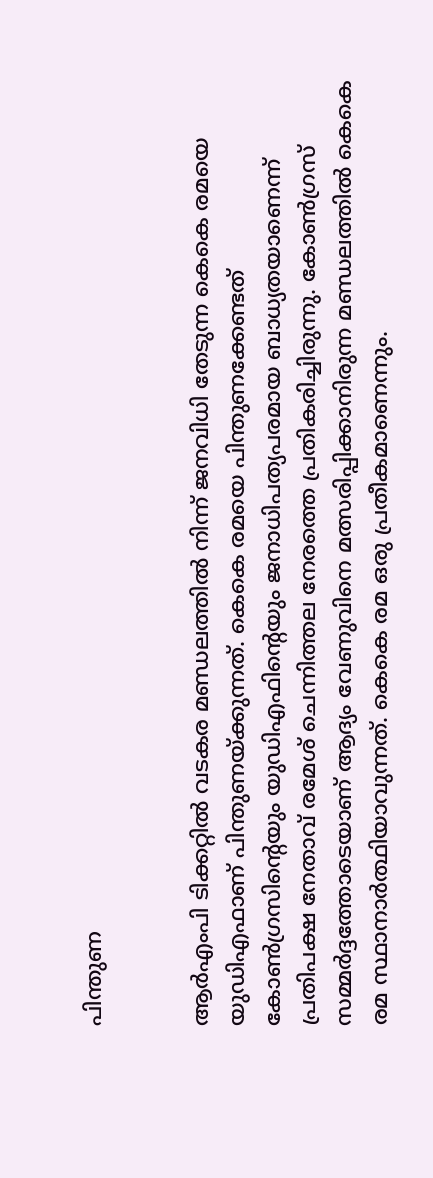പിന്തുണ


ആർഎംപി ടിക്കറ്റിൽ വടകര മണ്ഡലത്തിൽ നിന്ന് ജനവിധി തേടുന്ന കെകെ രമയെ യുഡിഎഫാണ് പിന്തുണയ്ക്കുന്നത്. കെകെ രമയെ പിന്തുണക്കേണ്ടത് കോണ്‍ഗ്രസിന്റെയും യുഡിഎഫിന്റെയും ജനാധിപത്യപരമായ ബാധ്യതയാണെന്ന് പ്രതിപക്ഷ നേതാവ് രമേശ് ചെന്നിത്തല നേരത്തെ പ്രതികരിച്ചിരുന്നു. കോൺഗ്രസ് സമ്മർദ്ദത്തോടെയാണ് ആദ്യം വേണുവിനെ മത്സരിപ്പിക്കാനിരുന്ന മണ്ഡലത്തിൽ കെകെ രമ സ്ഥാനാർത്ഥിയാവുന്നത്. കെകെ രമ ഒരു പ്രതീകമാണെന്നും.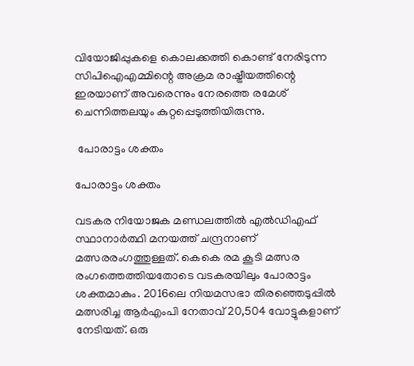വിയോജിപ്പുകളെ കൊലക്കത്തി കൊണ്ട് നേരിടുന്ന സിപിഐഎമ്മിന്റെ അക്രമ രാഷ്ട്രീയത്തിന്റെ ഇരയാണ് അവരെന്നും നേരത്തെ രമേശ് ചെന്നിത്തലയും കുറ്റപ്പെടുത്തിയിരുന്നു.

 പോരാട്ടം ശക്തം

പോരാട്ടം ശക്തം

വടകര നിയോജക മണ്ഡലത്തിൽ എല്‍ഡിഎഫ് സ്ഥാനാര്‍ത്ഥി മനയത്ത് ചന്ദ്രനാണ് മത്സരരംഗത്തുള്ളത്. കെകെ രമ കൂടി മത്സര രംഗത്തെത്തിയതോടെ വടകരയിലും പോരാട്ടം ശക്തമാകും. 2016ലെ നിയമസഭാ തിരഞ്ഞെടുപ്പില്‍ മത്സരിച്ച ആര്‍എംപി നേതാവ് 20,504 വോട്ടുകളാണ് നേടിയത്. ഒരു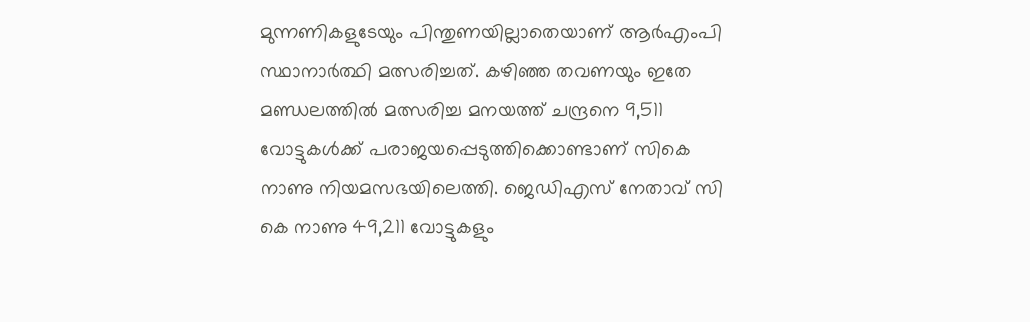മുന്നണികളുടേയും പിന്തുണയില്ലാതെയാണ് ആർഎംപി സ്ഥാനാർത്ഥി മത്സരിച്ചത്. കഴിഞ്ഞ തവണയും ഇതേ മണ്ഡലത്തിൽ മത്സരിച്ച മനയത്ത് ചന്ദ്രനെ 9,511 വോട്ടുകള്‍ക്ക് പരാജയപ്പെടുത്തിക്കൊണ്ടാണ് സികെ നാണു നിയമസഭയിലെത്തി. ജെഡിഎസ് നേതാവ് സി കെ നാണു 49,211 വോട്ടുകളും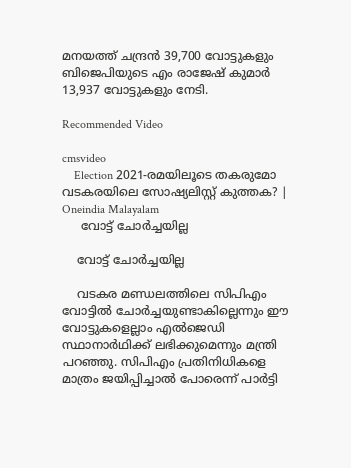മനയത്ത് ചന്ദ്രന്‍ 39,700 വോട്ടുകളും ബിജെപിയുടെ എം രാജേഷ് കുമാര്‍ 13,937 വോട്ടുകളും നേടി.

Recommended Video

cmsvideo
    Election 2021-രമയിലൂടെ തകരുമോ വടകരയിലെ സോഷ്യലിസ്റ്റ് കുത്തക? | Oneindia Malayalam
     വോട്ട് ചോർച്ചയില്ല

    വോട്ട് ചോർച്ചയില്ല

    വടകര മണ്ഡലത്തിലെ സിപിഎം വോട്ടിൽ ചോർച്ചയുണ്ടാകില്ലെന്നും ഈ വോട്ടുകളെല്ലാം എൽജെഡി സ്ഥാനാർഥിക്ക് ലഭിക്കുമെന്നും മന്ത്രി പറഞ്ഞു. സിപിഎം പ്രതിനിധികളെ മാത്രം ജയിപ്പിച്ചാൽ പോരെന്ന് പാർട്ടി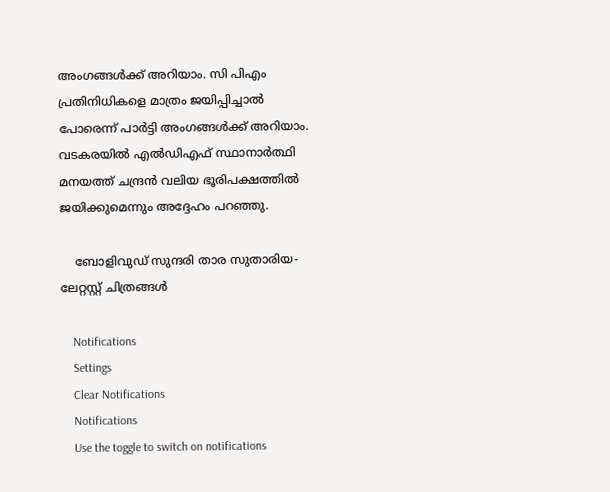അംഗങ്ങൾക്ക് അറിയാം. സി പിഎം പ്രതിനിധികളെ മാത്രം ജയിപ്പിച്ചാൽ പോരെന്ന് പാർട്ടി അംഗങ്ങൾക്ക് അറിയാം. വടകരയിൽ എൽഡിഎഫ് സ്ഥാനാർത്ഥി മനയത്ത് ചന്ദ്രൻ വലിയ ഭൂരിപക്ഷത്തിൽ ജയിക്കുമെന്നും അദ്ദേഹം പറഞ്ഞു.

    ബോളിവുഡ് സുന്ദരി താര സുതാരിയ- ലേറ്റസ്റ്റ് ചിത്രങ്ങൾ

    Notifications
    Settings
    Clear Notifications
    Notifications
    Use the toggle to switch on notifications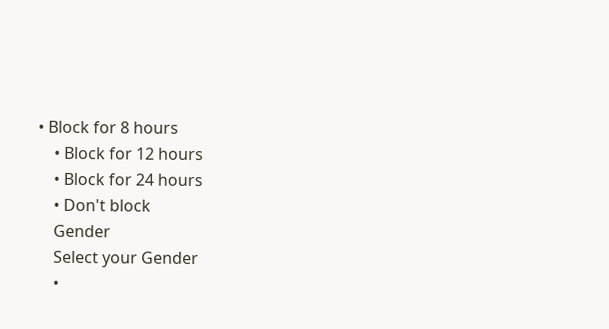• Block for 8 hours
    • Block for 12 hours
    • Block for 24 hours
    • Don't block
    Gender
    Select your Gender
    •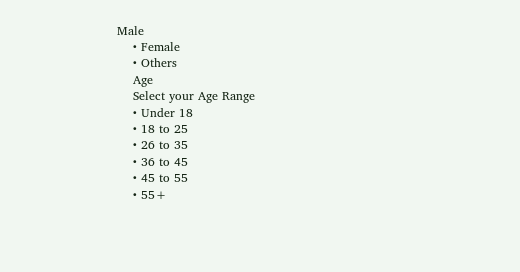Male
    • Female
    • Others
    Age
    Select your Age Range
    • Under 18
    • 18 to 25
    • 26 to 35
    • 36 to 45
    • 45 to 55
    • 55+